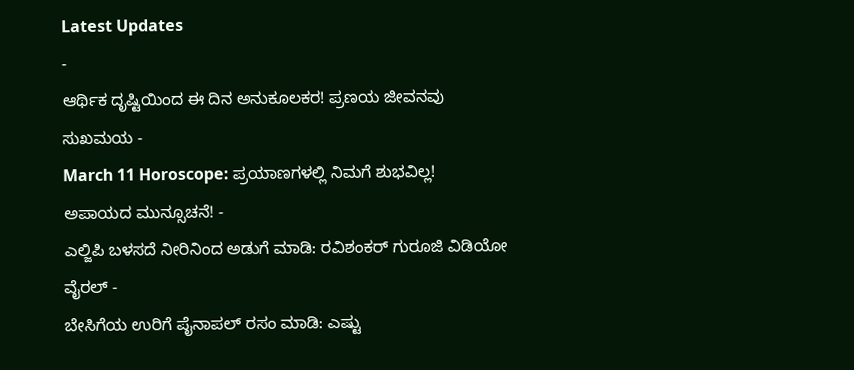Latest Updates
-
ಆರ್ಥಿಕ ದೃಷ್ಟಿಯಿಂದ ಈ ದಿನ ಅನುಕೂಲಕರ! ಪ್ರಣಯ ಜೀವನವು ಸುಖಮಯ -
March 11 Horoscope: ಪ್ರಯಾಣಗಳಲ್ಲಿ ನಿಮಗೆ ಶುಭವಿಲ್ಲ! ಅಪಾಯದ ಮುನ್ಸೂಚನೆ! -
ಎಲ್ಜಿಪಿ ಬಳಸದೆ ನೀರಿನಿಂದ ಅಡುಗೆ ಮಾಡಿ: ರವಿಶಂಕರ್ ಗುರೂಜಿ ವಿಡಿಯೋ ವೈರಲ್ -
ಬೇಸಿಗೆಯ ಉರಿಗೆ ಪೈನಾಪಲ್ ರಸಂ ಮಾಡಿ: ಎಷ್ಟು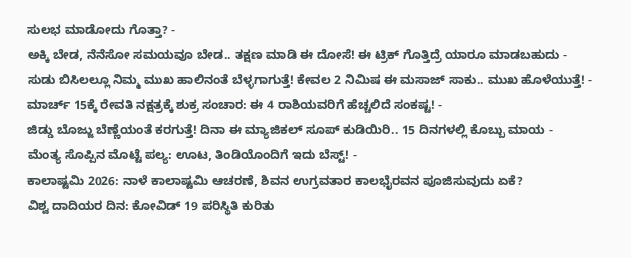ಸುಲಭ ಮಾಡೋದು ಗೊತ್ತಾ? -
ಅಕ್ಕಿ ಬೇಡ, ನೆನೆಸೋ ಸಮಯವೂ ಬೇಡ.. ತಕ್ಷಣ ಮಾಡಿ ಈ ದೋಸೆ! ಈ ಟ್ರಿಕ್ ಗೊತ್ತಿದ್ರೆ ಯಾರೂ ಮಾಡಬಹುದು -
ಸುಡು ಬಿಸಿಲಲ್ಲೂ ನಿಮ್ಮ ಮುಖ ಹಾಲಿನಂತೆ ಬೆಳ್ಳಗಾಗುತ್ತೆ! ಕೇವಲ 2 ನಿಮಿಷ ಈ ಮಸಾಜ್ ಸಾಕು.. ಮುಖ ಹೊಳೆಯುತ್ತೆ! -
ಮಾರ್ಚ್ 15ಕ್ಕೆ ರೇವತಿ ನಕ್ಷತ್ರಕ್ಕೆ ಶುಕ್ರ ಸಂಚಾರ: ಈ 4 ರಾಶಿಯವರಿಗೆ ಹೆಚ್ಚಲಿದೆ ಸಂಕಷ್ಟ! -
ಜಿಡ್ಡು ಬೊಜ್ಜು ಬೆಣ್ಣೆಯಂತೆ ಕರಗುತ್ತೆ! ದಿನಾ ಈ ಮ್ಯಾಜಿಕಲ್ ಸೂಪ್ ಕುಡಿಯಿರಿ.. 15 ದಿನಗಳಲ್ಲಿ ಕೊಬ್ಬು ಮಾಯ -
ಮೆಂತ್ಯ ಸೊಪ್ಪಿನ ಮೊಟ್ಟೆ ಪಲ್ಯ: ಊಟ, ತಿಂಡಿಯೊಂದಿಗೆ ಇದು ಬೆಸ್ಟ್! -
ಕಾಲಾಷ್ಟಮಿ 2026: ನಾಳೆ ಕಾಲಾಷ್ಟಮಿ ಆಚರಣೆ, ಶಿವನ ಉಗ್ರವತಾರ ಕಾಲಭೈರವನ ಪೂಜಿಸುವುದು ಏಕೆ?
ವಿಶ್ವ ದಾದಿಯರ ದಿನ: ಕೋವಿಡ್ 19 ಪರಿಸ್ಥಿತಿ ಕುರಿತು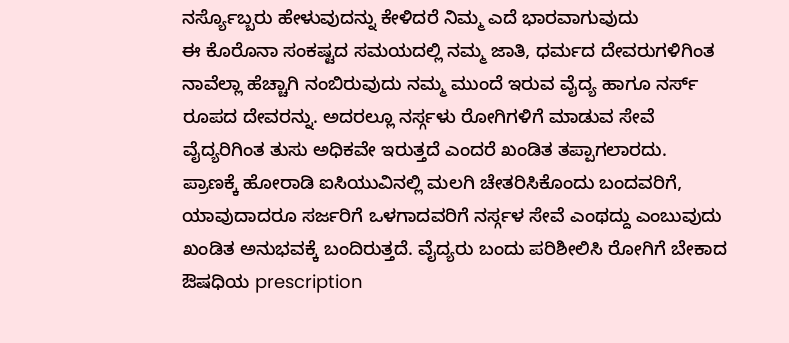ನರ್ಸ್ಯೊಬ್ಬರು ಹೇಳುವುದನ್ನು ಕೇಳಿದರೆ ನಿಮ್ಮ ಎದೆ ಭಾರವಾಗುವುದು
ಈ ಕೊರೊನಾ ಸಂಕಷ್ಟದ ಸಮಯದಲ್ಲಿ ನಮ್ಮ ಜಾತಿ, ಧರ್ಮದ ದೇವರುಗಳಿಗಿಂತ ನಾವೆಲ್ಲಾ ಹೆಚ್ಚಾಗಿ ನಂಬಿರುವುದು ನಮ್ಮ ಮುಂದೆ ಇರುವ ವೈದ್ಯ ಹಾಗೂ ನರ್ಸ್ ರೂಪದ ದೇವರನ್ನು. ಅದರಲ್ಲೂ ನರ್ಸ್ಗಳು ರೋಗಿಗಳಿಗೆ ಮಾಡುವ ಸೇವೆ ವೈದ್ಯರಿಗಿಂತ ತುಸು ಅಧಿಕವೇ ಇರುತ್ತದೆ ಎಂದರೆ ಖಂಡಿತ ತಪ್ಪಾಗಲಾರದು.
ಪ್ರಾಣಕ್ಕೆ ಹೋರಾಡಿ ಐಸಿಯುವಿನಲ್ಲಿ ಮಲಗಿ ಚೇತರಿಸಿಕೊಂದು ಬಂದವರಿಗೆ, ಯಾವುದಾದರೂ ಸರ್ಜರಿಗೆ ಒಳಗಾದವರಿಗೆ ನರ್ಸ್ಗಳ ಸೇವೆ ಎಂಥದ್ದು ಎಂಬುವುದು ಖಂಡಿತ ಅನುಭವಕ್ಕೆ ಬಂದಿರುತ್ತದೆ. ವೈದ್ಯರು ಬಂದು ಪರಿಶೀಲಿಸಿ ರೋಗಿಗೆ ಬೇಕಾದ ಔಷಧಿಯ prescription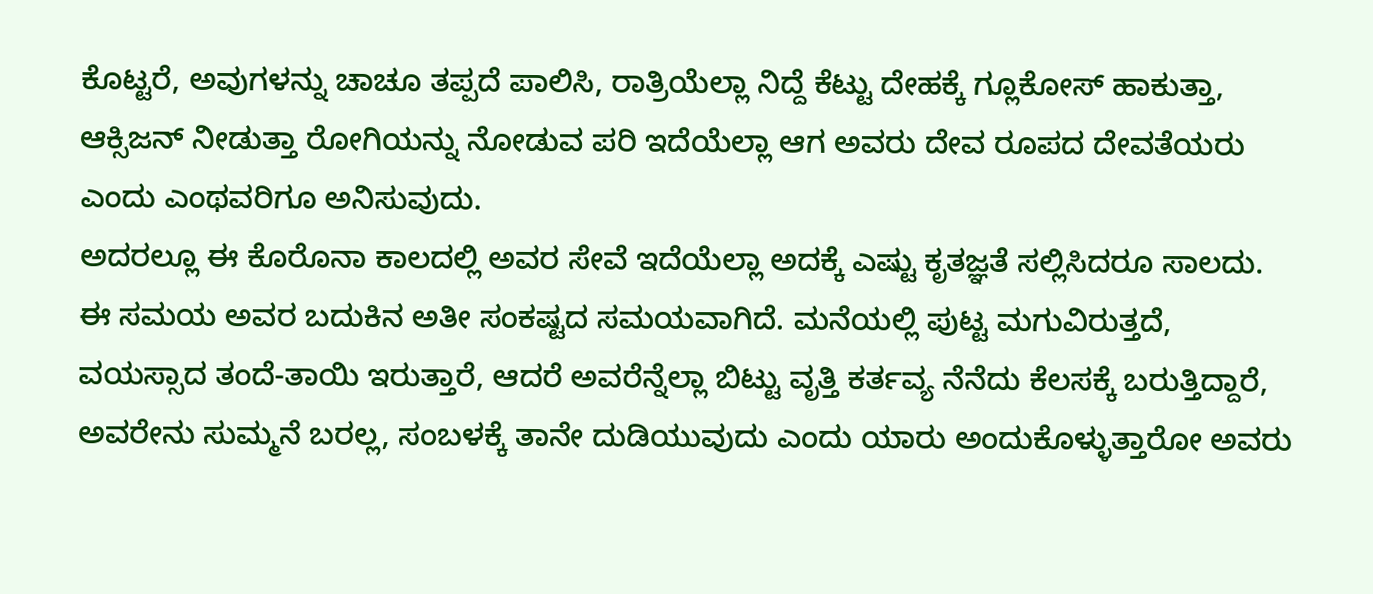ಕೊಟ್ಟರೆ, ಅವುಗಳನ್ನು ಚಾಚೂ ತಪ್ಪದೆ ಪಾಲಿಸಿ, ರಾತ್ರಿಯೆಲ್ಲಾ ನಿದ್ದೆ ಕೆಟ್ಟು ದೇಹಕ್ಕೆ ಗ್ಲೂಕೋಸ್ ಹಾಕುತ್ತಾ, ಆಕ್ಸಿಜನ್ ನೀಡುತ್ತಾ ರೋಗಿಯನ್ನು ನೋಡುವ ಪರಿ ಇದೆಯೆಲ್ಲಾ ಆಗ ಅವರು ದೇವ ರೂಪದ ದೇವತೆಯರು ಎಂದು ಎಂಥವರಿಗೂ ಅನಿಸುವುದು.
ಅದರಲ್ಲೂ ಈ ಕೊರೊನಾ ಕಾಲದಲ್ಲಿ ಅವರ ಸೇವೆ ಇದೆಯೆಲ್ಲಾ ಅದಕ್ಕೆ ಎಷ್ಟು ಕೃತಜ್ಞತೆ ಸಲ್ಲಿಸಿದರೂ ಸಾಲದು. ಈ ಸಮಯ ಅವರ ಬದುಕಿನ ಅತೀ ಸಂಕಷ್ಟದ ಸಮಯವಾಗಿದೆ. ಮನೆಯಲ್ಲಿ ಪುಟ್ಟ ಮಗುವಿರುತ್ತದೆ, ವಯಸ್ಸಾದ ತಂದೆ-ತಾಯಿ ಇರುತ್ತಾರೆ, ಆದರೆ ಅವರೆನ್ನೆಲ್ಲಾ ಬಿಟ್ಟು ವೃತ್ತಿ ಕರ್ತವ್ಯ ನೆನೆದು ಕೆಲಸಕ್ಕೆ ಬರುತ್ತಿದ್ದಾರೆ, ಅವರೇನು ಸುಮ್ಮನೆ ಬರಲ್ಲ, ಸಂಬಳಕ್ಕೆ ತಾನೇ ದುಡಿಯುವುದು ಎಂದು ಯಾರು ಅಂದುಕೊಳ್ಳುತ್ತಾರೋ ಅವರು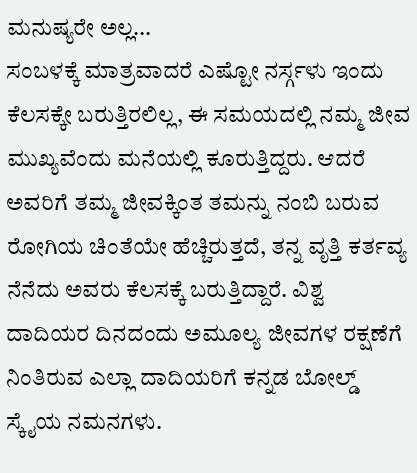ಮನುಷ್ಯರೇ ಅಲ್ಲ...
ಸಂಬಳಕ್ಕೆ ಮಾತ್ರವಾದರೆ ಎಷ್ಟೋ ನರ್ಸ್ಗಳು ಇಂದು ಕೆಲಸಕ್ಕೇ ಬರುತ್ತಿರಲಿಲ್ಲ, ಈ ಸಮಯದಲ್ಲಿ ನಮ್ಮ ಜೀವ ಮುಖ್ಯವೆಂದು ಮನೆಯಲ್ಲಿ ಕೂರುತ್ತಿದ್ದರು. ಆದರೆ ಅವರಿಗೆ ತಮ್ಮ ಜೀವಕ್ಕಿಂತ ತಮನ್ನು ನಂಬಿ ಬರುವ ರೋಗಿಯ ಚಿಂತೆಯೇ ಹೆಚ್ಚಿರುತ್ತದೆ, ತನ್ನ ವೃತ್ತಿ ಕರ್ತವ್ಯ ನೆನೆದು ಅವರು ಕೆಲಸಕ್ಕೆ ಬರುತ್ತಿದ್ದಾರೆ. ವಿಶ್ವ ದಾದಿಯರ ದಿನದಂದು ಅಮೂಲ್ಯ ಜೀವಗಳ ರಕ್ಷಣೆಗೆ ನಿಂತಿರುವ ಎಲ್ಲಾ ದಾದಿಯರಿಗೆ ಕನ್ನಡ ಬೋಲ್ಡ್ ಸ್ಕೈಯ ನಮನಗಳು.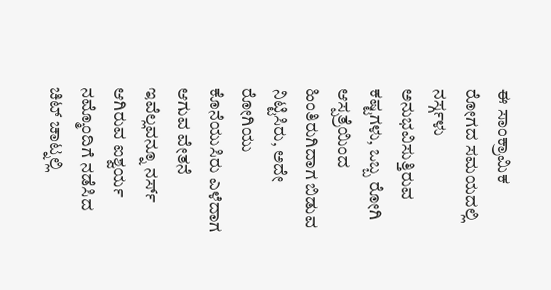ಈ ಸಾಂಕ್ರಾಮಿಕ ರೋಗದ ಸಮಯದಲ್ಲಿ ನರ್ಸ್ಗಳು ಅನುಭವಿಸುತ್ತಿರುವ ಕಷ್ಟಗಳು, ಒಬ್ಬ ರೋಗಿ ಆಸ್ಪತ್ರೆಯಿಂದ ಹಿಂತಿರುಗಿದಾಗ ಬಿಡುವ ನಿಟ್ಟಿಸಿರು, ಅದೇ ರೋಗಿಯು ಕೊನೆಯುಸಿರು ಎಳೆದಾಗ ಆಗುವ ವೇತನೆ ಇವೆಲ್ಲವನ್ನೂ ನರ್ಸ್ ಆಗಿರುವ ಐಶ್ವರ್ಯ ನಮ್ಮೊಂದಿಗೆ ನಡೆಸಿದ ಚಿಟ್ ಚಾಟ್ನಲ್ಲಿ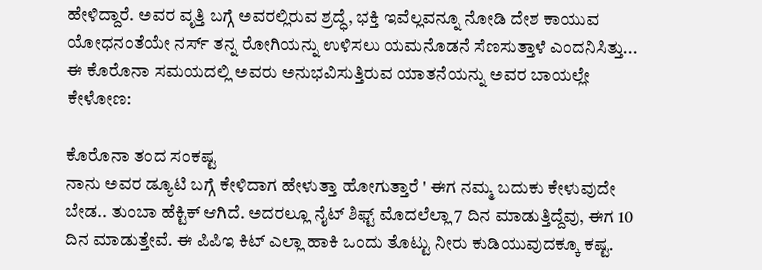ಹೇಳಿದ್ದಾರೆ. ಅವರ ವೃತ್ತಿ ಬಗ್ಗೆ ಅವರಲ್ಲಿರುವ ಶ್ರದ್ಧೆ, ಭಕ್ತಿ ಇವೆಲ್ಲವನ್ನೂ ನೋಡಿ ದೇಶ ಕಾಯುವ ಯೋಧನಂತೆಯೇ ನರ್ಸ್ ತನ್ನ ರೋಗಿಯನ್ನು ಉಳಿಸಲು ಯಮನೊಡನೆ ಸೆಣಸುತ್ತಾಳೆ ಎಂದನಿಸಿತ್ತು...
ಈ ಕೊರೊನಾ ಸಮಯದಲ್ಲಿ ಅವರು ಅನುಭವಿಸುತ್ತಿರುವ ಯಾತನೆಯನ್ನು ಅವರ ಬಾಯಲ್ಲೇ ಕೇಳೋಣ:

ಕೊರೊನಾ ತಂದ ಸಂಕಷ್ಟ
ನಾನು ಅವರ ಡ್ಯೂಟಿ ಬಗ್ಗೆ ಕೇಳಿದಾಗ ಹೇಳುತ್ತಾ ಹೋಗುತ್ತಾರೆ ' ಈಗ ನಮ್ಮ ಬದುಕು ಕೇಳುವುದೇ ಬೇಡ.. ತುಂಬಾ ಹೆಕ್ಟಿಕ್ ಆಗಿದೆ. ಅದರಲ್ಲೂ ನೈಟ್ ಶಿಫ್ಟ್ ಮೊದಲೆಲ್ಲಾ 7 ದಿನ ಮಾಡುತ್ತಿದ್ದೆವು, ಈಗ 10 ದಿನ ಮಾಡುತ್ತೇವೆ. ಈ ಪಿಪಿಇ ಕಿಟ್ ಎಲ್ಲಾ ಹಾಕಿ ಒಂದು ತೊಟ್ಟು ನೀರು ಕುಡಿಯುವುದಕ್ಕೂ ಕಷ್ಟ.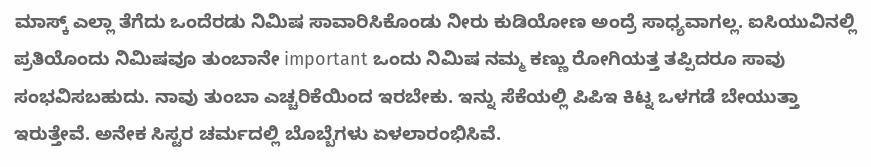ಮಾಸ್ಕ್ ಎಲ್ಲಾ ತೆಗೆದು ಒಂದೆರಡು ನಿಮಿಷ ಸಾವಾರಿಸಿಕೊಂಡು ನೀರು ಕುಡಿಯೋಣ ಅಂದ್ರೆ ಸಾಧ್ಯವಾಗಲ್ಲ. ಐಸಿಯುವಿನಲ್ಲಿ ಪ್ರತಿಯೊಂದು ನಿಮಿಷವೂ ತುಂಬಾನೇ important ಒಂದು ನಿಮಿಷ ನಮ್ಮ ಕಣ್ಣು ರೋಗಿಯತ್ತ ತಪ್ಪಿದರೂ ಸಾವು ಸಂಭವಿಸಬಹುದು. ನಾವು ತುಂಬಾ ಎಚ್ಚರಿಕೆಯಿಂದ ಇರಬೇಕು. ಇನ್ನು ಸೆಕೆಯಲ್ಲಿ ಪಿಪಿಇ ಕಿಟ್ನ ಒಳಗಡೆ ಬೇಯುತ್ತಾ ಇರುತ್ತೇವೆ. ಅನೇಕ ಸಿಸ್ಟರ ಚರ್ಮದಲ್ಲಿ ಬೊಬ್ಬೆಗಳು ಏಳಲಾರಂಭಿಸಿವೆ.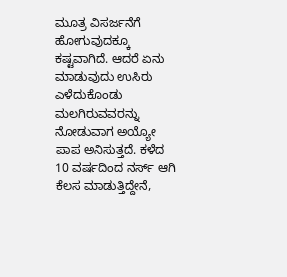ಮೂತ್ರ ವಿಸರ್ಜನೆಗೆ ಹೋಗುವುದಕ್ಕೂ ಕಷ್ಟವಾಗಿದೆ. ಆದರೆ ಏನು ಮಾಡುವುದು ಉಸಿರು ಎಳೆದುಕೊಂಡು ಮಲಗಿರುವವರನ್ನು ನೋಡುವಾಗ ಅಯ್ಯೋ ಪಾಪ ಅನಿಸುತ್ತದೆ. ಕಳೆದ 10 ವರ್ಷದಿಂದ ನರ್ಸ್ ಆಗಿ ಕೆಲಸ ಮಾಡುತ್ತಿದ್ದೇನೆ,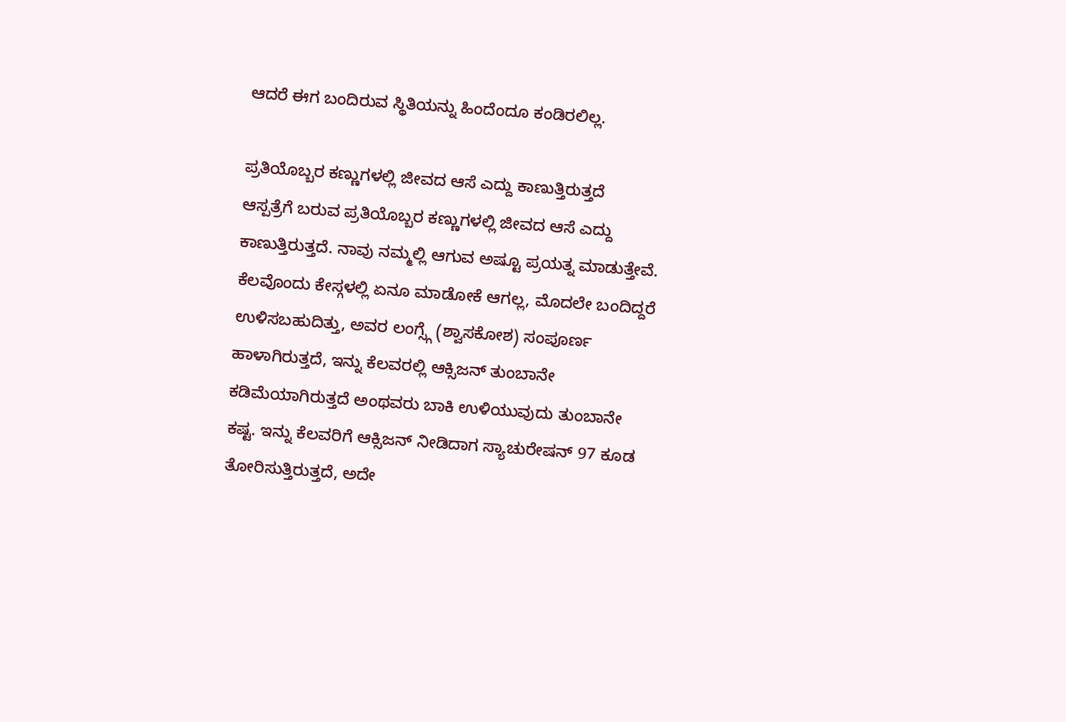ಆದರೆ ಈಗ ಬಂದಿರುವ ಸ್ಥಿತಿಯನ್ನು ಹಿಂದೆಂದೂ ಕಂಡಿರಲಿಲ್ಲ.

ಪ್ರತಿಯೊಬ್ಬರ ಕಣ್ಣುಗಳಲ್ಲಿ ಜೀವದ ಆಸೆ ಎದ್ದು ಕಾಣುತ್ತಿರುತ್ತದೆ
ಆಸ್ಪತ್ರೆಗೆ ಬರುವ ಪ್ರತಿಯೊಬ್ಬರ ಕಣ್ಣುಗಳಲ್ಲಿ ಜೀವದ ಆಸೆ ಎದ್ದು ಕಾಣುತ್ತಿರುತ್ತದೆ. ನಾವು ನಮ್ಮಲ್ಲಿ ಆಗುವ ಅಷ್ಟೂ ಪ್ರಯತ್ನ ಮಾಡುತ್ತೇವೆ. ಕೆಲವೊಂದು ಕೇಸ್ಗಳಲ್ಲಿ ಏನೂ ಮಾಡೋಕೆ ಆಗಲ್ಲ, ಮೊದಲೇ ಬಂದಿದ್ದರೆ ಉಳಿಸಬಹುದಿತ್ತು, ಅವರ ಲಂಗ್ಸ್ಗೆ (ಶ್ವಾಸಕೋಶ) ಸಂಪೂರ್ಣ ಹಾಳಾಗಿರುತ್ತದೆ, ಇನ್ನು ಕೆಲವರಲ್ಲಿ ಆಕ್ಸಿಜನ್ ತುಂಬಾನೇ ಕಡಿಮೆಯಾಗಿರುತ್ತದೆ ಅಂಥವರು ಬಾಕಿ ಉಳಿಯುವುದು ತುಂಬಾನೇ ಕಷ್ಟ. ಇನ್ನು ಕೆಲವರಿಗೆ ಆಕ್ಸಿಜನ್ ನೀಡಿದಾಗ ಸ್ಯಾಚುರೇಷನ್ 97 ಕೂಡ ತೋರಿಸುತ್ತಿರುತ್ತದೆ, ಅದೇ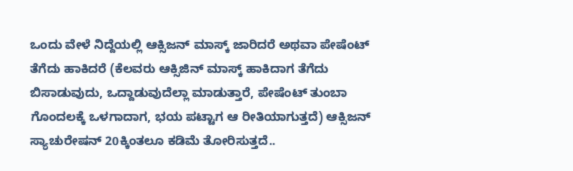ಒಂದು ವೇಳೆ ನಿದ್ದೆಯಲ್ಲಿ ಆಕ್ಸಿಜನ್ ಮಾಸ್ಕ್ ಜಾರಿದರೆ ಅಥವಾ ಪೇಷೆಂಟ್ ತೆಗೆದು ಹಾಕಿದರೆ (ಕೆಲವರು ಆಕ್ಸಿಜಿನ್ ಮಾಸ್ಕ್ ಹಾಕಿದಾಗ ತೆಗೆದು ಬಿಸಾಡುವುದು, ಒದ್ದಾಡುವುದೆಲ್ಲಾ ಮಾಡುತ್ತಾರೆ, ಪೇಷೆಂಟ್ ತುಂಬಾ ಗೊಂದಲಕ್ಕೆ ಒಳಗಾದಾಗ, ಭಯ ಪಟ್ಟಾಗ ಆ ರೀತಿಯಾಗುತ್ತದೆ) ಆಕ್ಸಿಜನ್ ಸ್ಯಾಚುರೇಷನ್ 20ಕ್ಕಿಂತಲೂ ಕಡಿಮೆ ತೋರಿಸುತ್ತದೆ..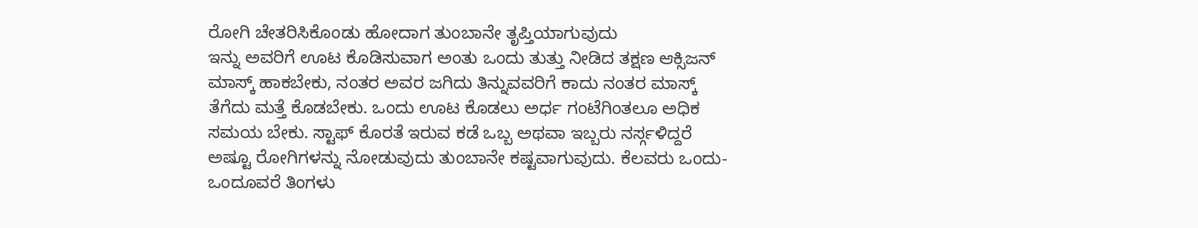ರೋಗಿ ಚೇತರಿಸಿಕೊಂಡು ಹೋದಾಗ ತುಂಬಾನೇ ತೃಪ್ತಿಯಾಗುವುದು
ಇನ್ನು ಅವರಿಗೆ ಊಟ ಕೊಡಿಸುವಾಗ ಅಂತು ಒಂದು ತುತ್ತು ನೀಡಿದ ತಕ್ಷಣ ಆಕ್ಸಿಜನ್ ಮಾಸ್ಕ್ ಹಾಕಬೇಕು, ನಂತರ ಅವರ ಜಗಿದು ತಿನ್ನುವವರಿಗೆ ಕಾದು ನಂತರ ಮಾಸ್ಕ್ ತೆಗೆದು ಮತ್ತೆ ಕೊಡಬೇಕು. ಒಂದು ಊಟ ಕೊಡಲು ಅರ್ಧ ಗಂಟೆಗಿಂತಲೂ ಅಧಿಕ ಸಮಯ ಬೇಕು. ಸ್ಟಾಫ್ ಕೊರತೆ ಇರುವ ಕಡೆ ಒಬ್ಬ ಅಥವಾ ಇಬ್ಬರು ನರ್ಸ್ಗಳಿದ್ದರೆ ಅಷ್ಟೂ ರೋಗಿಗಳನ್ನು ನೋಡುವುದು ತುಂಬಾನೇ ಕಷ್ಟವಾಗುವುದು. ಕೆಲವರು ಒಂದು-ಒಂದೂವರೆ ತಿಂಗಳು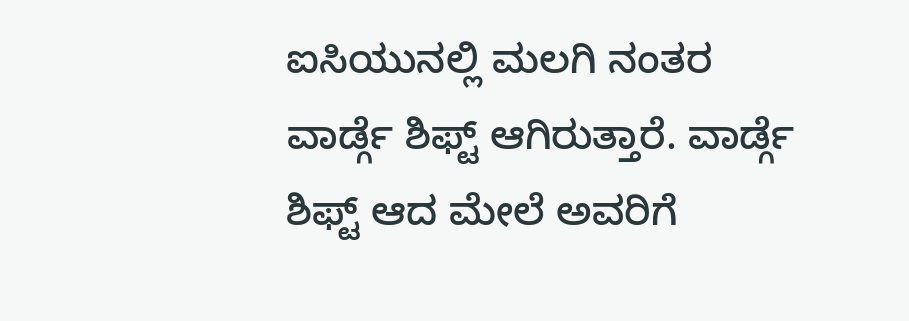ಐಸಿಯುನಲ್ಲಿ ಮಲಗಿ ನಂತರ ವಾರ್ಡ್ಗೆ ಶಿಫ್ಟ್ ಆಗಿರುತ್ತಾರೆ. ವಾರ್ಡ್ಗೆ ಶಿಫ್ಟ್ ಆದ ಮೇಲೆ ಅವರಿಗೆ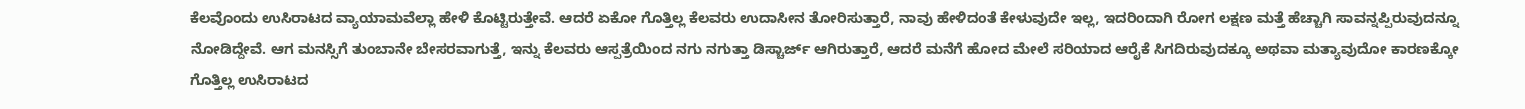ಕೆಲವೊಂದು ಉಸಿರಾಟದ ವ್ಯಾಯಾಮವೆಲ್ಲಾ ಹೇಳಿ ಕೊಟ್ಟಿರುತ್ತೇವೆ. ಆದರೆ ಏಕೋ ಗೊತ್ತಿಲ್ಲ ಕೆಲವರು ಉದಾಸೀನ ತೋರಿಸುತ್ತಾರೆ, ನಾವು ಹೇಳಿದಂತೆ ಕೇಳುವುದೇ ಇಲ್ಲ, ಇದರಿಂದಾಗಿ ರೋಗ ಲಕ್ಷಣ ಮತ್ತೆ ಹೆಚ್ಚಾಗಿ ಸಾವನ್ನಪ್ಪಿರುವುದನ್ನೂ ನೋಡಿದ್ದೇವೆ. ಆಗ ಮನಸ್ಸಿಗೆ ತುಂಬಾನೇ ಬೇಸರವಾಗುತ್ತೆ, ಇನ್ನು ಕೆಲವರು ಆಸ್ಪತ್ರೆಯಿಂದ ನಗು ನಗುತ್ತಾ ಡಿಸ್ಚಾರ್ಜ್ ಆಗಿರುತ್ತಾರೆ, ಆದರೆ ಮನೆಗೆ ಹೋದ ಮೇಲೆ ಸರಿಯಾದ ಆರೈಕೆ ಸಿಗದಿರುವುದಕ್ಕೂ ಅಥವಾ ಮತ್ಯಾವುದೋ ಕಾರಣಕ್ಕೋ ಗೊತ್ತಿಲ್ಲ ಉಸಿರಾಟದ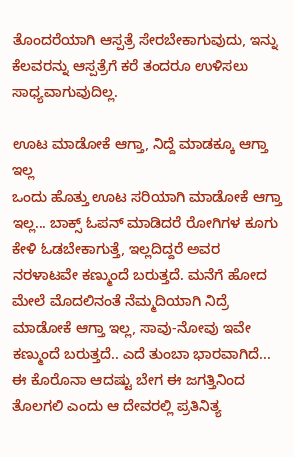ತೊಂದರೆಯಾಗಿ ಆಸ್ಪತ್ರೆ ಸೇರಬೇಕಾಗುವುದು, ಇನ್ನು ಕೆಲವರನ್ನು ಆಸ್ಪತ್ರೆಗೆ ಕರೆ ತಂದರೂ ಉಳಿಸಲು ಸಾಧ್ಯವಾಗುವುದಿಲ್ಲ.

ಊಟ ಮಾಡೋಕೆ ಆಗ್ತಾ, ನಿದ್ದೆ ಮಾಡಕ್ಕೂ ಆಗ್ತಾ ಇಲ್ಲ
ಒಂದು ಹೊತ್ತು ಊಟ ಸರಿಯಾಗಿ ಮಾಡೋಕೆ ಆಗ್ತಾ ಇಲ್ಲ... ಬಾಕ್ಸ್ ಓಪನ್ ಮಾಡಿದರೆ ರೋಗಿಗಳ ಕೂಗು ಕೇಳಿ ಓಡಬೇಕಾಗುತ್ತೆ, ಇಲ್ಲದಿದ್ದರೆ ಅವರ ನರಳಾಟವೇ ಕಣ್ಮುಂದೆ ಬರುತ್ತದೆ. ಮನೆಗೆ ಹೋದ ಮೇಲೆ ಮೊದಲಿನಂತೆ ನೆಮ್ಮದಿಯಾಗಿ ನಿದ್ರೆ ಮಾಡೋಕೆ ಆಗ್ತಾ ಇಲ್ಲ, ಸಾವು-ನೋವು ಇವೇ ಕಣ್ಮುಂದೆ ಬರುತ್ತದೆ.. ಎದೆ ತುಂಬಾ ಭಾರವಾಗಿದೆ... ಈ ಕೊರೊನಾ ಆದಷ್ಟು ಬೇಗ ಈ ಜಗತ್ತಿನಿಂದ ತೊಲಗಲಿ ಎಂದು ಆ ದೇವರಲ್ಲಿ ಪ್ರತಿನಿತ್ಯ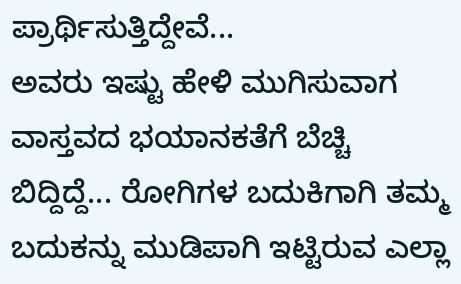ಪ್ರಾರ್ಥಿಸುತ್ತಿದ್ದೇವೆ...
ಅವರು ಇಷ್ಟು ಹೇಳಿ ಮುಗಿಸುವಾಗ ವಾಸ್ತವದ ಭಯಾನಕತೆಗೆ ಬೆಚ್ಚಿ ಬಿದ್ದಿದ್ದೆ... ರೋಗಿಗಳ ಬದುಕಿಗಾಗಿ ತಮ್ಮ ಬದುಕನ್ನು ಮುಡಿಪಾಗಿ ಇಟ್ಟಿರುವ ಎಲ್ಲಾ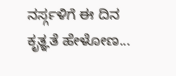ನರ್ಸ್ಗಳಿಗೆ ಈ ದಿನ ಕೃತ್ಞತೆ ಹೇಳೋಣ...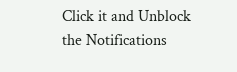Click it and Unblock the Notifications